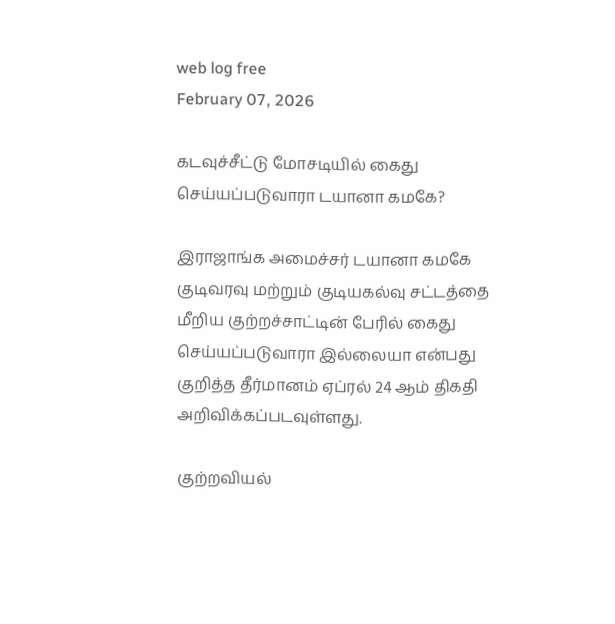web log free
February 07, 2026

கடவுச்சீட்டு மோசடியில் கைது செய்யப்படுவாரா டயானா கமகே?

இராஜாங்க அமைச்சர் டயானா கமகே குடிவரவு மற்றும் குடியகல்வு சட்டத்தை மீறிய குற்றச்சாட்டின் பேரில் கைது செய்யப்படுவாரா இல்லையா என்பது குறித்த தீர்மானம் ஏப்ரல் 24 ஆம் திகதி அறிவிக்கப்படவுள்ளது.

குற்றவியல்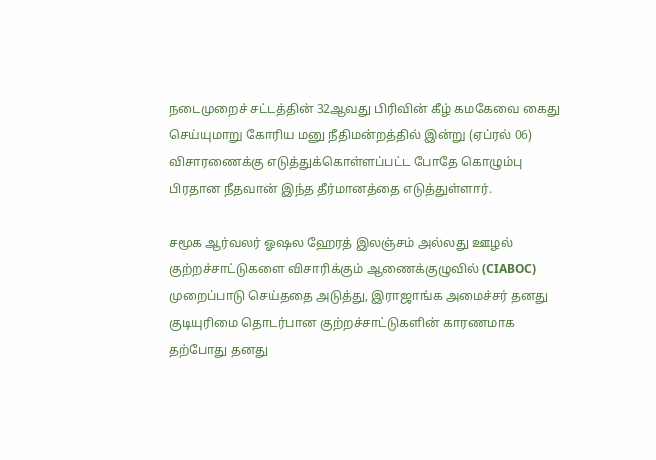நடைமுறைச் சட்டத்தின் 32ஆவது பிரிவின் கீழ் கமகேவை கைது செய்யுமாறு கோரிய மனு நீதிமன்றத்தில் இன்று (ஏப்ரல் 06) விசாரணைக்கு எடுத்துக்கொள்ளப்பட்ட போதே கொழும்பு பிரதான நீதவான் இந்த தீர்மானத்தை எடுத்துள்ளார்.

சமூக ஆர்வலர் ஓஷல ஹேரத் இலஞ்சம் அல்லது ஊழல் குற்றச்சாட்டுகளை விசாரிக்கும் ஆணைக்குழுவில் (CIABOC) முறைப்பாடு செய்ததை அடுத்து, இராஜாங்க அமைச்சர் தனது குடியுரிமை தொடர்பான குற்றச்சாட்டுகளின் காரணமாக தற்போது தனது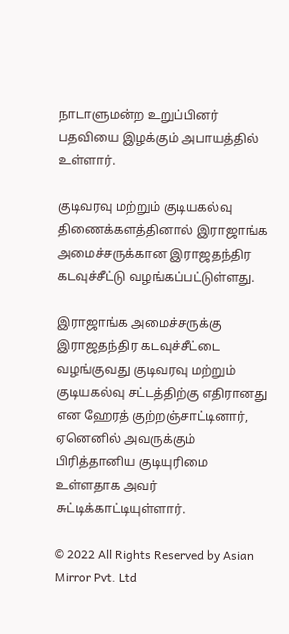நாடாளுமன்ற உறுப்பினர் பதவியை இழக்கும் அபாயத்தில் உள்ளார்.

குடிவரவு மற்றும் குடியகல்வு திணைக்களத்தினால் இராஜாங்க அமைச்சருக்கான இராஜதந்திர கடவுச்சீட்டு வழங்கப்பட்டுள்ளது.

இராஜாங்க அமைச்சருக்கு இராஜதந்திர கடவுச்சீட்டை வழங்குவது குடிவரவு மற்றும் குடியகல்வு சட்டத்திற்கு எதிரானது என ஹேரத் குற்றஞ்சாட்டினார், ஏனெனில் அவருக்கும் பிரித்தானிய குடியுரிமை உள்ளதாக அவர் சுட்டிக்காட்டியுள்ளார்.

© 2022 All Rights Reserved by Asian Mirror Pvt. Ltd